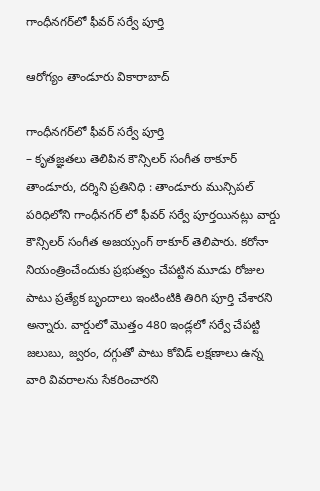గాంధీనగర్‌లో ఫీవర్ సర్వే పూర్తి

ఆరోగ్యం తాండూరు వికారాబాద్

గాంధీనగర్‌లో ఫీవర్ సర్వే పూర్తి
– కృతజ్ఞతలు తెలిపిన కౌన్సిలర్ సంగీత ఠాకూర్
తాండూరు, ద‌ర్శిని ప్ర‌తినిధి : తాండూరు మున్సిపల్ పరిధిలోని గాంధీనగర్ లో ఫీవర్ సర్వే పూర్తయినట్లు వార్డు కౌన్సిలర్ సంగీత అజయ్సంగ్ ఠాకూర్ తెలిపారు. కరోనా నియంత్రించేందుకు ప్రభుత్వం చేపట్టిన మూడు రోజుల పాటు ప్రత్యేక బృందాలు ఇంటింటికి తిరిగి పూర్తి చేశారని అన్నారు. వార్డులో మొత్తం 480 ఇండ్లలో సర్వే చేపట్టి జలుబు, జ్వరం, దగ్గుతో పాటు కోవిడ్ లక్షణాలు ఉన్న వారి వివరాలను సేకరించారని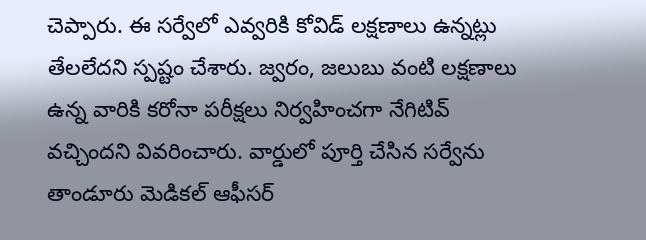చెప్పారు. ఈ సర్వేలో ఎవ్వరికి కోవిడ్ లక్షణాలు ఉన్నట్లు తేలలేదని స్పష్టం చేశారు. జ్వరం, జలుబు వంటి లక్షణాలు ఉన్న వారికి కరోనా పరీక్షలు నిర్వహించగా నేగిటివ్ వచ్చిందని వివరించారు. వార్డులో పూర్తి చేసిన సర్వేను తాండూరు మెడికల్ ఆఫీసర్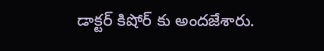డాక్టర్ కిషోర్ కు అందజేశారు.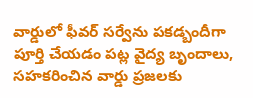వార్డులో ఫీవర్ సర్వేను పకడ్బందీగా పూర్తి చేయడం పట్ల వైద్య బృందాలు, సహకరించిన వార్డు ప్రజలకు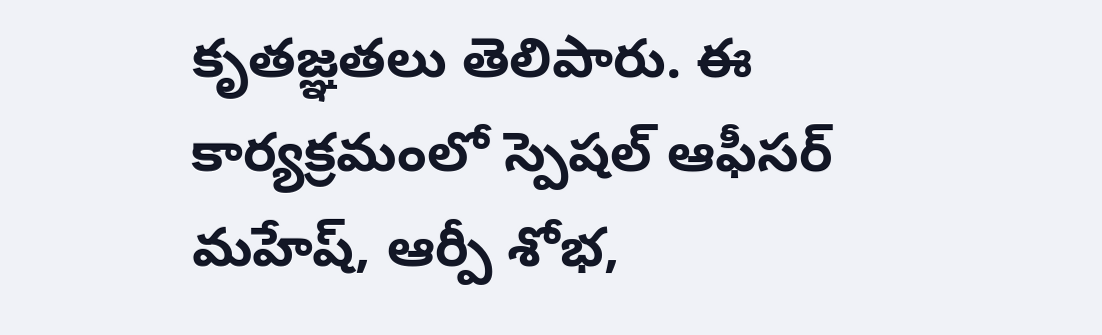కృతజ్ఞతలు తెలిపారు. ఈ కార్యక్రమంలో స్పెషల్ ఆఫీసర్ మహేష్, ఆర్పీ శోభ,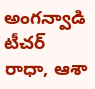అంగన్వాడి టీచర్ రాధా, ఆశా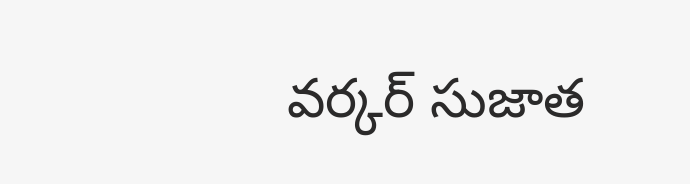వర్కర్ సుజాత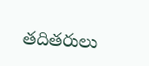తదితరులు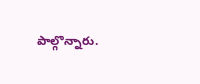పాల్గొన్నారు.